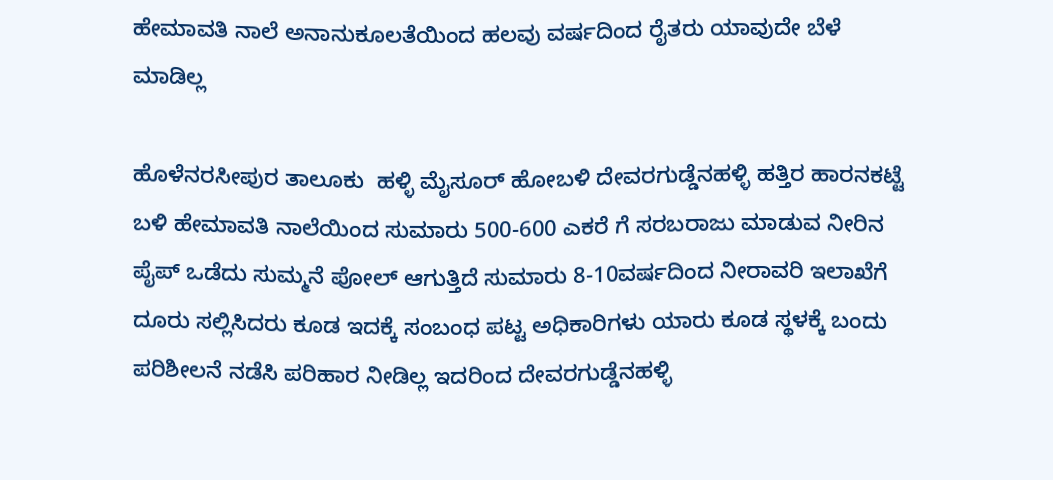ಹೇಮಾವತಿ ನಾಲೆ ಅನಾನುಕೂಲತೆಯಿಂದ ಹಲವು ವರ್ಷದಿಂದ ರೈತರು ಯಾವುದೇ ಬೆಳೆ ಮಾಡಿಲ್ಲ

ಹೊಳೆನರಸೀಪುರ ತಾಲೂಕು  ಹಳ್ಳಿ ಮೈಸೂರ್ ಹೋಬಳಿ ದೇವರಗುಡ್ಡೆನಹಳ್ಳಿ ಹತ್ತಿರ ಹಾರನಕಟ್ಟೆ ಬಳಿ ಹೇಮಾವತಿ ನಾಲೆಯಿಂದ ಸುಮಾರು 500-600 ಎಕರೆ ಗೆ ಸರಬರಾಜು ಮಾಡುವ ನೀರಿನ ಪೈಪ್ ಒಡೆದು ಸುಮ್ಮನೆ ಪೋಲ್ ಆಗುತ್ತಿದೆ ಸುಮಾರು 8-10ವರ್ಷದಿಂದ ನೀರಾವರಿ ಇಲಾಖೆಗೆ ದೂರು ಸಲ್ಲಿಸಿದರು ಕೂಡ ಇದಕ್ಕೆ ಸಂಬಂಧ ಪಟ್ಟ ಅಧಿಕಾರಿಗಳು ಯಾರು ಕೂಡ ಸ್ಥಳಕ್ಕೆ ಬಂದು ಪರಿಶೀಲನೆ ನಡೆಸಿ ಪರಿಹಾರ ನೀಡಿಲ್ಲ ಇದರಿಂದ ದೇವರಗುಡ್ಡೆನಹಳ್ಳಿ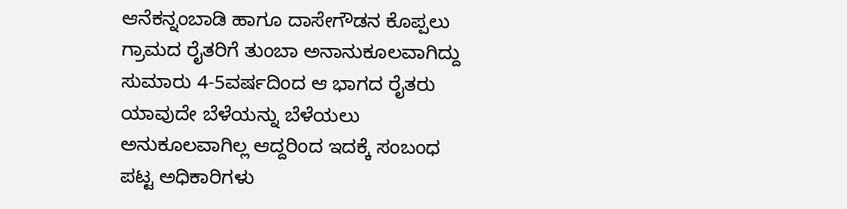ಆನೆಕನ್ನಂಬಾಡಿ ಹಾಗೂ ದಾಸೇಗೌಡನ ಕೊಪ್ಪಲು ಗ್ರಾಮದ ರೈತರಿಗೆ ತುಂಬಾ ಅನಾನುಕೂಲವಾಗಿದ್ದು ಸುಮಾರು 4-5ವರ್ಷದಿಂದ ಆ ಭಾಗದ ರೈತರು ಯಾವುದೇ ಬೆಳೆಯನ್ನು ಬೆಳೆಯಲು ಅನುಕೂಲವಾಗಿಲ್ಲ ಆದ್ದರಿಂದ ಇದಕ್ಕೆ ಸಂಬಂಧ ಪಟ್ಟ ಅಧಿಕಾರಿಗಳು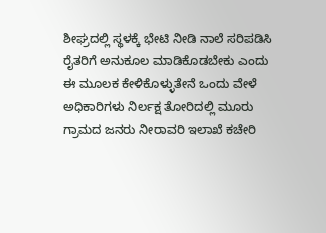ಶೀಘ್ರದಲ್ಲಿ ಸ್ಥಳಕ್ಕೆ ಭೇಟಿ ನೀಡಿ ನಾಲೆ ಸರಿಪಡಿಸಿ ರೈತರಿಗೆ ಅನುಕೂಲ ಮಾಡಿಕೊಡಬೇಕು ಎಂದು ಈ ಮೂಲಕ ಕೇಳಿಕೊಳ್ಳುತೇನೆ ಒಂದು ವೇಳೆ ಅಧಿಕಾರಿಗಳು ನಿರ್ಲಕ್ಷ ತೋರಿದಲ್ಲಿ ಮೂರು ಗ್ರಾಮದ ಜನರು ನೀರಾವರಿ ಇಲಾಖೆ ಕಚೇರಿ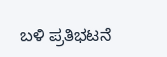ಬಳಿ ಪ್ರತಿಭಟನೆ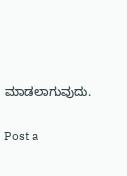ಮಾಡಲಾಗುವುದು.

Post a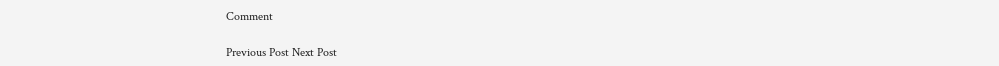Comment

Previous Post Next Post